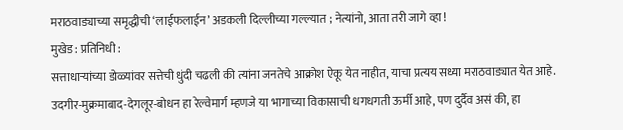मराठवाड्याच्या समृद्धीची ‘लाईफलाईन’ अडकली दिल्लीच्या गल्ल्यात ; नेत्यांनो, आता तरी जागे व्हा !
मुखेड : प्रतिनिधी :
सत्ताधाऱ्यांच्या डोळ्यांवर सत्तेची धुंदी चढली की त्यांना जनतेचे आक्रोश ऐकू येत नाहीत, याचा प्रत्यय सध्या मराठवाड्यात येत आहे. उदगीर-मुक्रमाबाद-देगलूर-बोधन हा रेल्वेमार्ग म्हणजे या भागाच्या विकासाची धगधगती ऊर्मी आहे, पण दुर्दैव असं की, हा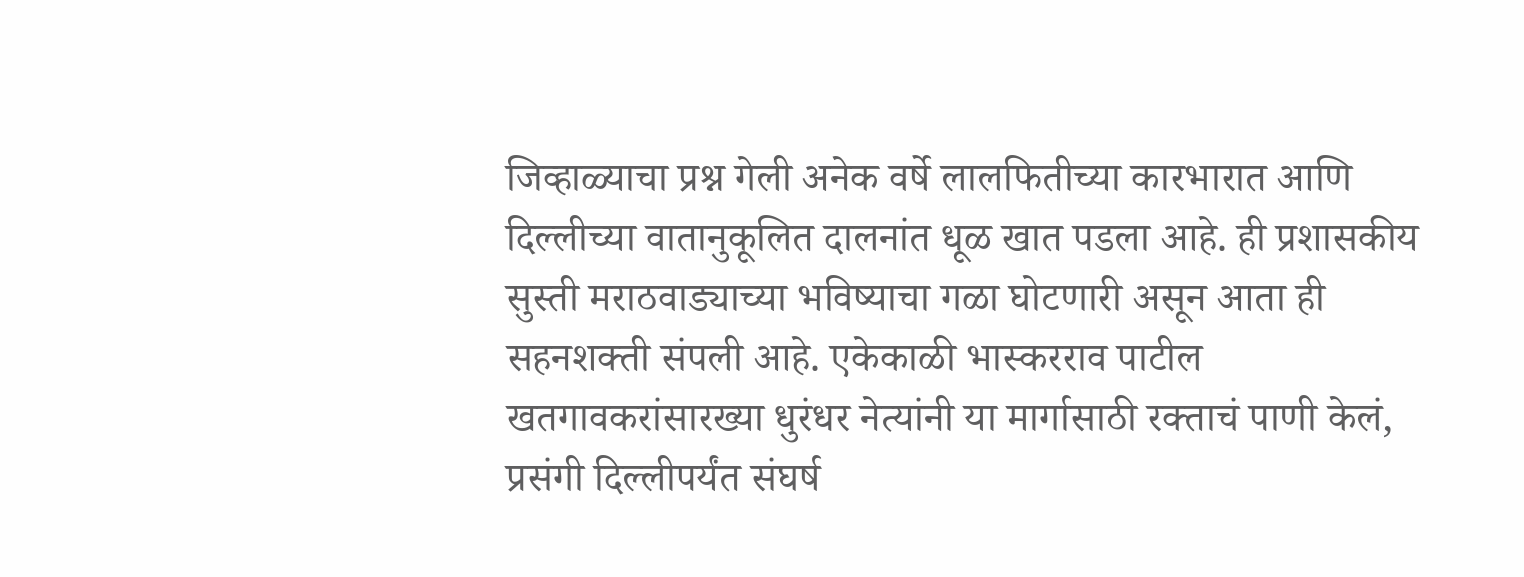जिव्हाळ्याचा प्रश्न गेली अनेक वर्षे लालफितीच्या कारभारात आणि दिल्लीच्या वातानुकूलित दालनांत धूळ खात पडला आहे. ही प्रशासकीय सुस्ती मराठवाड्याच्या भविष्याचा गळा घोटणारी असून आता ही सहनशक्ती संपली आहे. एकेकाळी भास्करराव पाटील खतगावकरांसारख्या धुरंधर नेत्यांनी या मार्गासाठी रक्ताचं पाणी केलं, प्रसंगी दिल्लीपर्यंत संघर्ष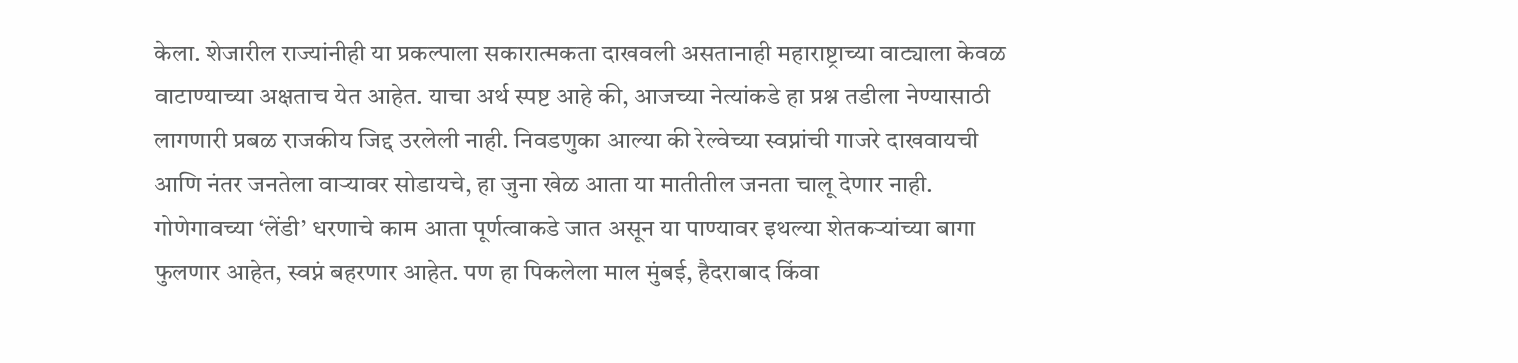केला. शेजारील राज्यांनीही या प्रकल्पाला सकारात्मकता दाखवली असतानाही महाराष्ट्राच्या वाट्याला केवळ वाटाण्याच्या अक्षताच येत आहेत. याचा अर्थ स्पष्ट आहे की, आजच्या नेत्यांकडे हा प्रश्न तडीला नेण्यासाठी लागणारी प्रबळ राजकीय जिद्द उरलेली नाही. निवडणुका आल्या की रेल्वेच्या स्वप्नांची गाजरे दाखवायची आणि नंतर जनतेला वाऱ्यावर सोडायचे, हा जुना खेळ आता या मातीतील जनता चालू देणार नाही.
गोणेगावच्या ‘लेंडी’ धरणाचे काम आता पूर्णत्वाकडे जात असून या पाण्यावर इथल्या शेतकऱ्यांच्या बागा फुलणार आहेत, स्वप्नं बहरणार आहेत. पण हा पिकलेला माल मुंबई, हैदराबाद किंवा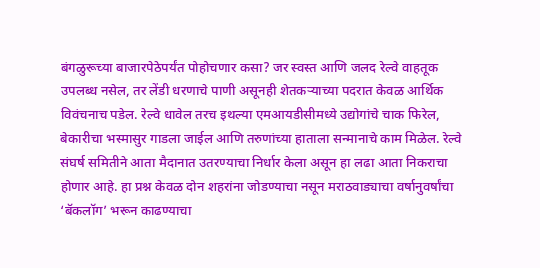बंगळुरूच्या बाजारपेठेपर्यंत पोहोचणार कसा? जर स्वस्त आणि जलद रेल्वे वाहतूक उपलब्ध नसेल, तर लेंडी धरणाचे पाणी असूनही शेतकऱ्याच्या पदरात केवळ आर्थिक विवंचनाच पडेल. रेल्वे धावेल तरच इथल्या एमआयडीसीमध्ये उद्योगांचे चाक फिरेल, बेकारीचा भस्मासुर गाडला जाईल आणि तरुणांच्या हाताला सन्मानाचे काम मिळेल. रेल्वे संघर्ष समितीने आता मैदानात उतरण्याचा निर्धार केला असून हा लढा आता निकराचा होणार आहे. हा प्रश्न केवळ दोन शहरांना जोडण्याचा नसून मराठवाड्याचा वर्षानुवर्षांचा ‘बॅकलॉग’ भरून काढण्याचा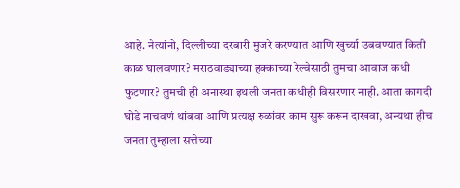आहे. नेत्यांनो, दिल्लीच्या दरबारी मुजरे करण्यात आणि खुर्च्या उबवण्यात किती काळ घालवणार? मराठवाड्याच्या हक्काच्या रेल्वेसाठी तुमचा आवाज कधी फुटणार? तुमची ही अनास्था इथली जनता कधीही विसरणार नाही. आता कागदी घोडे नाचवणं थांबवा आणि प्रत्यक्ष रुळांवर काम सुरू करून दाखवा, अन्यथा हीच जनता तुम्हाला सत्तेच्या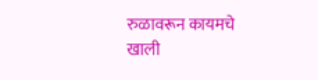रुळावरून कायमचे खाली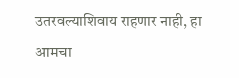उतरवल्याशिवाय राहणार नाही, हा आमचा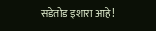सडेतोड इशारा आहे!